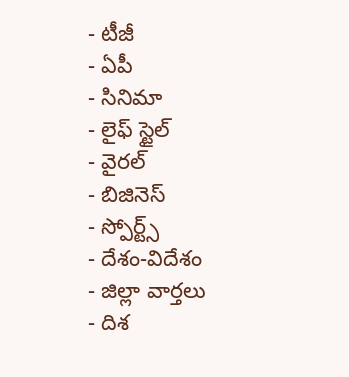- టీజీ
- ఏపీ
- సినిమా
- లైఫ్ స్టైల్
- వైరల్
- బిజినెస్
- స్పోర్ట్స్
- దేశం-విదేశం
- జిల్లా వార్తలు
- దిశ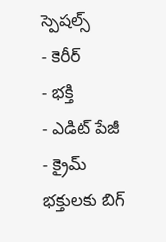స్పెషల్స్
- కెరీర్
- భక్తి
- ఎడిట్ పేజీ
- క్రైమ్
భక్తులకు బిగ్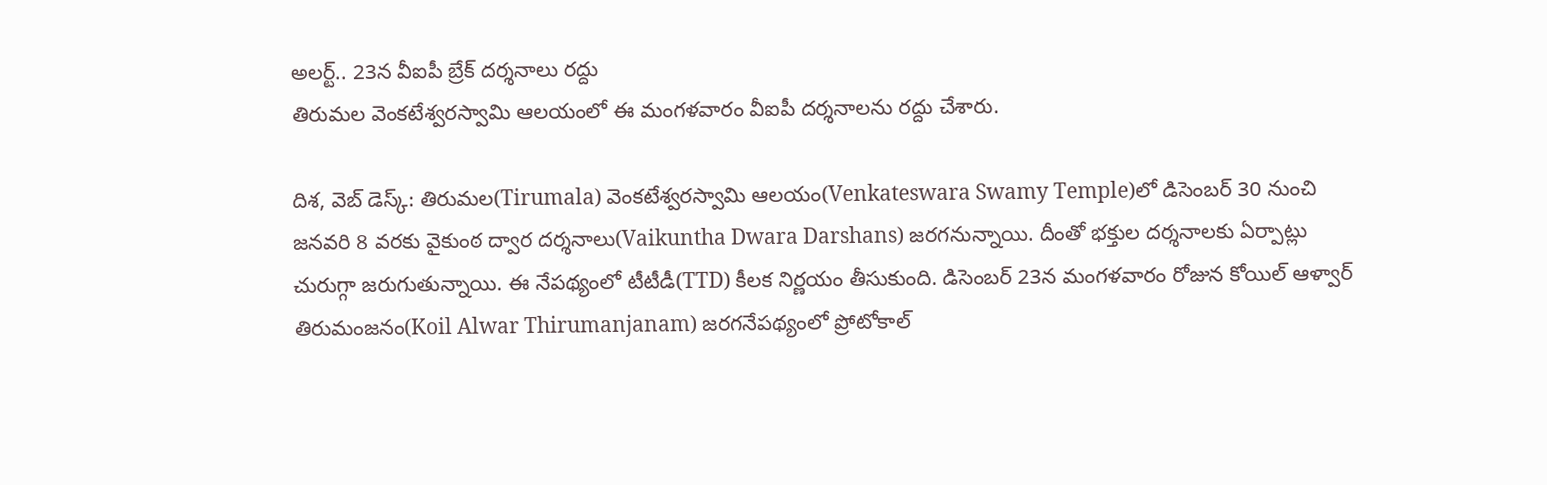అలర్ట్.. 23న వీఐపీ బ్రేక్ దర్శనాలు రద్దు
తిరుమల వెంకటేశ్వరస్వామి ఆలయంలో ఈ మంగళవారం వీఐపీ దర్శనాలను రద్దు చేశారు.

దిశ, వెబ్ డెస్క్: తిరుమల(Tirumala) వెంకటేశ్వరస్వామి ఆలయం(Venkateswara Swamy Temple)లో డిసెంబర్ 30 నుంచి జనవరి 8 వరకు వైకుంఠ ద్వార దర్శనాలు(Vaikuntha Dwara Darshans) జరగనున్నాయి. దీంతో భక్తుల దర్శనాలకు ఏర్పాట్లు చురుగ్గా జరుగుతున్నాయి. ఈ నేపథ్యంలో టీటీడీ(TTD) కీలక నిర్ణయం తీసుకుంది. డిసెంబర్ 23న మంగళవారం రోజున కోయిల్ ఆళ్వార్ తిరుమంజనం(Koil Alwar Thirumanjanam) జరగనేపథ్యంలో ప్రోటోకాల్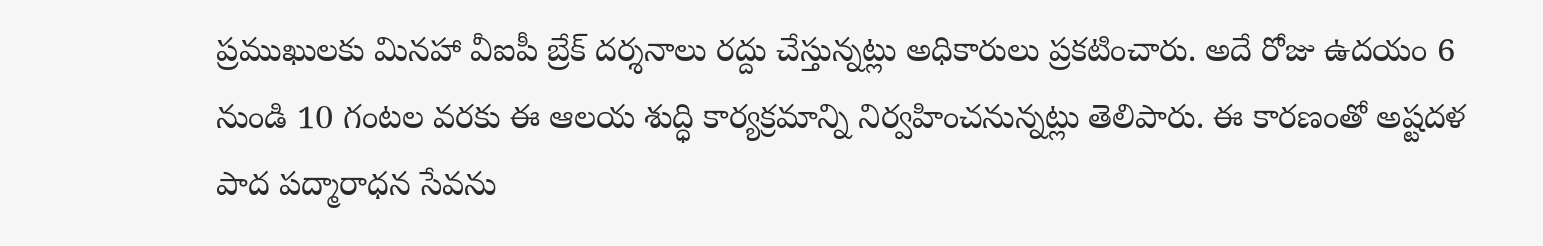ప్రముఖులకు మినహా వీఐపీ బ్రేక్ దర్శనాలు రద్దు చేస్తున్నట్లు అధికారులు ప్రకటించారు. అదే రోజు ఉదయం 6 నుండి 10 గంటల వరకు ఈ ఆలయ శుద్ధి కార్యక్రమాన్ని నిర్వహించనున్నట్లు తెలిపారు. ఈ కారణంతో అష్టదళ పాద పద్మారాధన సేవను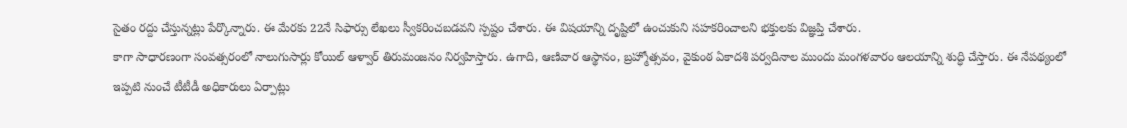సైతం రద్దు చేస్తున్నట్లు పేర్కొన్నారు. ఈ మేరకు 22నే సిఫార్సు లేఖలు స్వీకరించబడవని స్పష్టం చేశారు. ఈ విషయాన్ని దృష్టిలో ఉంచుకుని సహకరించాలని భక్తులకు విజ్ఞప్తి చేశారు.
కాగా సాధారణంగా సంవత్సరంలో నాలుగుసార్లు కోయిల్ ఆళ్వార్ తిరుమంజనం నిర్వహిస్తారు. ఉగాది, ఆణివార ఆస్థానం, బ్రహ్మోత్సవం, వైకుంఠ ఏకాదశి పర్వదినాల ముందు మంగళవారం ఆలయాన్ని శుద్ధి చేస్తారు. ఈ నేపథ్యంలో ఇప్పటి నుంచే టీటీడీ అధికారులు ఏర్పాట్లు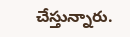చేస్తున్నారు.